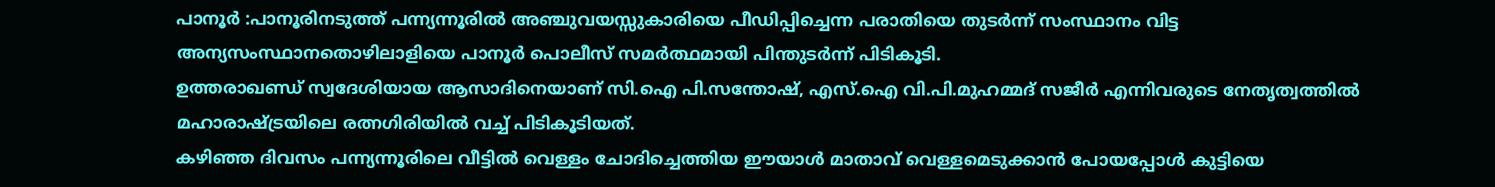പാനൂർ :പാനൂരിനടുത്ത് പന്ന്യന്നൂരിൽ അഞ്ചുവയസ്സുകാരിയെ പീഡിപ്പിച്ചെന്ന പരാതിയെ തുടർന്ന് സംസ്ഥാനം വിട്ട അന്യസംസ്ഥാനതൊഴിലാളിയെ പാനൂർ പൊലീസ് സമർത്ഥമായി പിന്തുടർന്ന് പിടികൂടി.
ഉത്തരാഖണ്ഡ് സ്വദേശിയായ ആസാദിനെയാണ് സി.ഐ പി.സന്തോഷ്, എസ്.ഐ വി.പി.മുഹമ്മദ് സജീർ എന്നിവരുടെ നേതൃത്വത്തിൽ മഹാരാഷ്ട്രയിലെ രത്നഗിരിയിൽ വച്ച് പിടികൂടിയത്.
കഴിഞ്ഞ ദിവസം പന്ന്യന്നൂരിലെ വീട്ടിൽ വെള്ളം ചോദിച്ചെത്തിയ ഈയാൾ മാതാവ് വെള്ളമെടുക്കാൻ പോയപ്പോൾ കുട്ടിയെ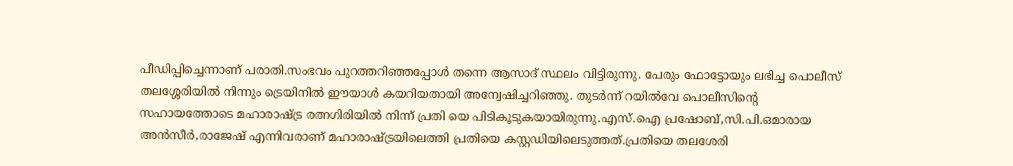പീഡിപ്പിച്ചെന്നാണ് പരാതി.സംഭവം പുറത്തറിഞ്ഞപ്പോൾ തന്നെ ആസാദ് സ്ഥലം വിട്ടിരുന്നു. പേരും ഫോട്ടോയും ലഭിച്ച പൊലീസ് തലശ്ശേരിയിൽ നിന്നും ട്രെയിനിൽ ഈയാൾ കയറിയതായി അന്വേഷിച്ചറിഞ്ഞു. തുടർന്ന് റയിൽവേ പൊലീസിന്റെ സഹായത്തോടെ മഹാരാഷ്ട്ര രത്നഗിരിയിൽ നിന്ന് പ്രതി യെ പിടികൂടുകയായിരുന്നു.എസ്.ഐ പ്രഷോബ്,സി.പി.ഒമാരായ അൻസീർ,രാജേഷ് എന്നിവരാണ് മഹാരാഷ്ട്രയിലെത്തി പ്രതിയെ കസ്റ്റഡിയിലെടുത്തത്.പ്രതിയെ തലശേരി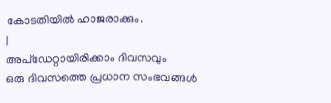കോടതിയിൽ ഹാജരാക്കും.
|
അപ്ഡേറ്റായിരിക്കാം ദിവസവും
ഒരു ദിവസത്തെ പ്രധാന സംഭവങ്ങൾ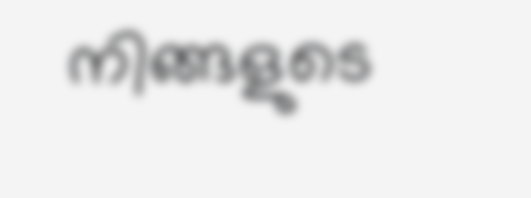നിങ്ങളുടെ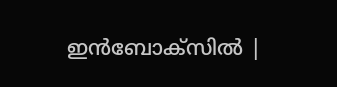ഇൻബോക്സിൽ |